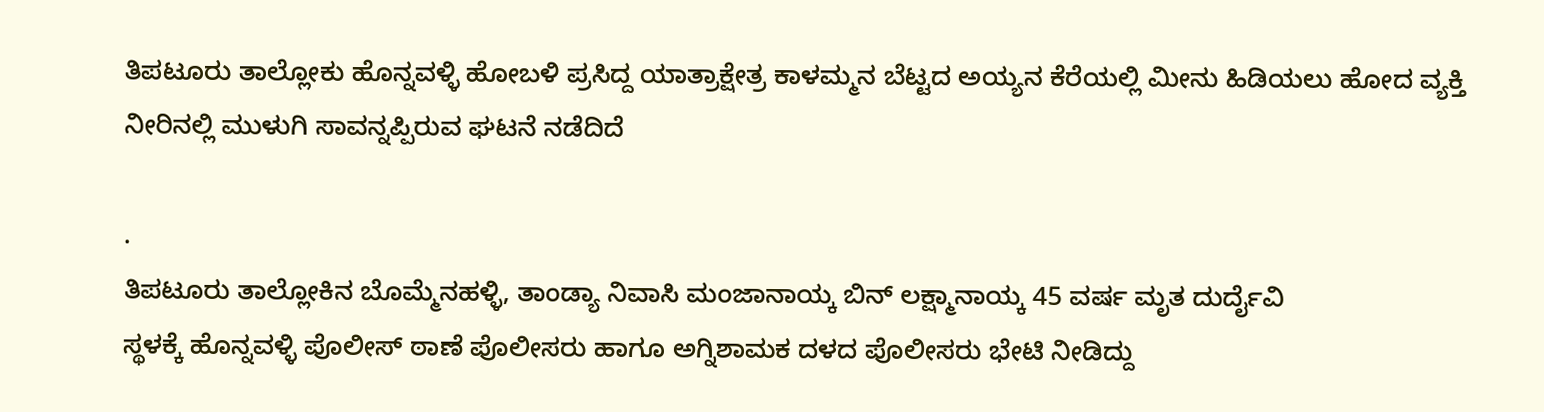ತಿಪಟೂರು ತಾಲ್ಲೋಕು ಹೊನ್ನವಳ್ಳಿ ಹೋಬಳಿ ಪ್ರಸಿದ್ದ ಯಾತ್ರಾಕ್ಷೇತ್ರ ಕಾಳಮ್ಮನ ಬೆಟ್ಟದ ಅಯ್ಯನ ಕೆರೆಯಲ್ಲಿ ಮೀನು ಹಿಡಿಯಲು ಹೋದ ವ್ಯಕ್ತಿ ನೀರಿನಲ್ಲಿ ಮುಳುಗಿ ಸಾವನ್ನಪ್ಪಿರುವ ಘಟನೆ ನಡೆದಿದೆ

.
ತಿಪಟೂರು ತಾಲ್ಲೋಕಿನ ಬೊಮ್ಮೆನಹಳ್ಳಿ, ತಾಂಡ್ಯಾ ನಿವಾಸಿ ಮಂಜಾನಾಯ್ಕ ಬಿನ್ ಲಕ್ಷ್ಮಾನಾಯ್ಕ 45 ವರ್ಷ ಮೃತ ದುರ್ದೈವಿ
ಸ್ಥಳಕ್ಕೆ ಹೊನ್ನವಳ್ಳಿ ಪೊಲೀಸ್ ಠಾಣೆ ಪೊಲೀಸರು ಹಾಗೂ ಅಗ್ನಿಶಾಮಕ ದಳದ ಪೊಲೀಸರು ಭೇಟಿ ನೀಡಿದ್ದು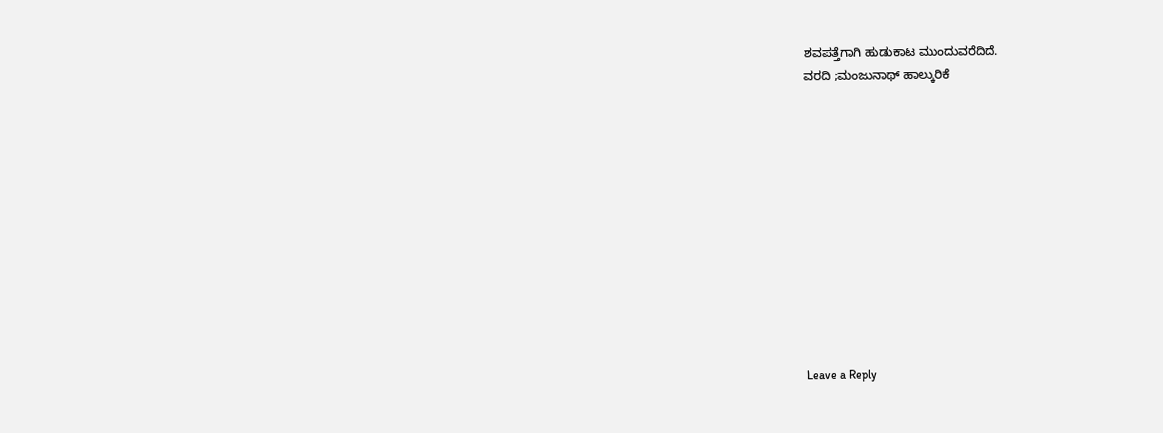ಶವಪತ್ತೆಗಾಗಿ ಹುಡುಕಾಟ ಮುಂದುವರೆದಿದೆ.
ವರದಿ ;ಮಂಜುನಾಥ್ ಹಾಲ್ಕುರಿಕೆ












Leave a Reply